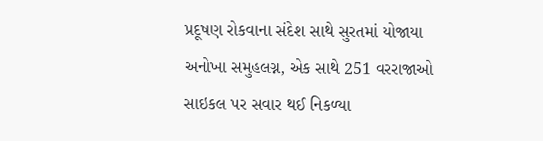પ્રદૂષણ રોકવાના સંદેશ સાથે સુરતમાં યોજાયા અનોખા સમુહલગ્ન, એક સાથે 251 વરરાજાઓ સાઇકલ પર સવાર થઈ નિકળ્યા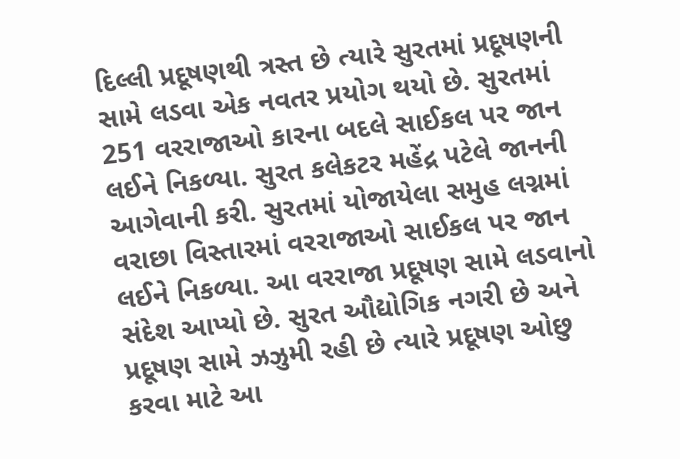દિલ્લી પ્રદૂષણથી ત્રસ્ત છે ત્યારે સુરતમાં પ્રદૂષણની સામે લડવા એક નવતર પ્રયોગ થયો છે. સુરતમાં 251 વરરાજાઓ કારના બદલે સાઈકલ પર જાન લઈને નિકળ્યા. સુરત કલેકટર મહેંદ્ર પટેલે જાનની આગેવાની કરી. સુરતમાં યોજાયેલા સમુહ લગ્નમાં વરાછા વિસ્તારમાં વરરાજાઓ સાઈકલ પર જાન લઈને નિકળ્યા. આ વરરાજા પ્રદૂષણ સામે લડવાનો સંદેશ આપ્યો છે. સુરત ઔદ્યોગિક નગરી છે અને પ્રદૂષણ સામે ઝઝુમી રહી છે ત્યારે પ્રદૂષણ ઓછુ કરવા માટે આ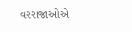વરરાજાઓએ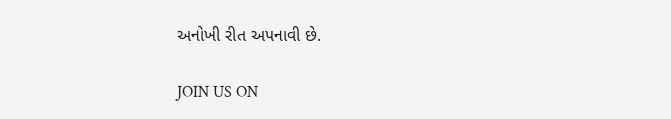અનોખી રીત અપનાવી છે.

JOIN US ON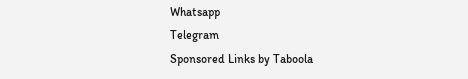Whatsapp
Telegram
Sponsored Links by Taboola